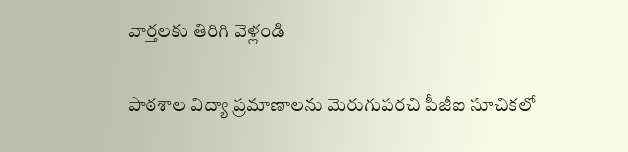వార్తలకు తిరిగి వెళ్లండి

పాఠశాల విద్యా ప్రమాణాలను మెరుగుపరచి పీజీఐ సూచికలో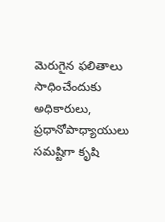మెరుగైన ఫలితాలు సాధించేందుకు అధికారులు, ప్రధానోపాధ్యాయులు సమష్టిగా కృషి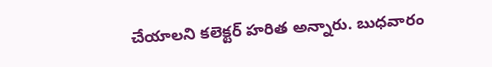చేయాలని కలెక్టర్ హరిత అన్నారు. బుధవారం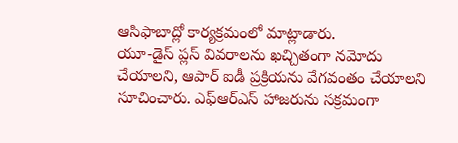ఆసిఫాబాద్లో కార్యక్రమంలో మాట్లాడారు.
యూ-డైస్ ప్లస్ వివరాలను ఖచ్చితంగా నమోదు చేయాలని, ఆపార్ ఐడీ ప్రక్రియను వేగవంతం చేయాలని సూచించారు. ఎఫ్ఆర్ఎస్ హాజరును సక్రమంగా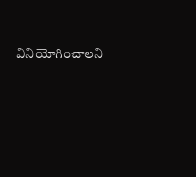వినియోగించాలని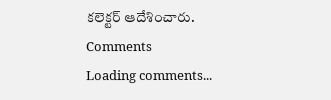కలెక్టర్ ఆదేశించారు.
Comments
Loading comments...